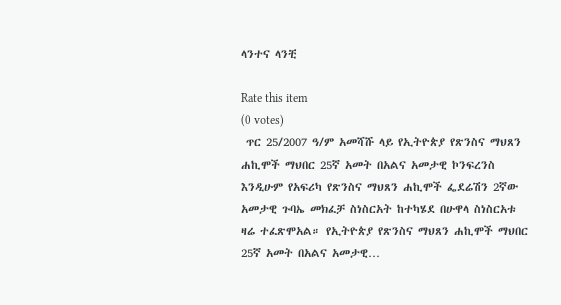ላንተና ላንቺ

Rate this item
(0 votes)
 ጥር 25/2007 ዓ/ም አመሻሹ ላይ የኢትዮጵያ የጽንስና ማህጸን ሐኪሞች ማህበር 25ኛ አመት በአልና አመታዊ ኮንፍረንስ እንዲሁም የአፍሪካ የጽንስና ማህጸን ሐኪሞች ፌደሬሽን 2ኛው አመታዊ ጉባኤ መክፈቻ ስነስርአት ከተካሄደ በሁዋላ ስነስርአቱ ዛሬ ተፈጽሞአል። የኢትዮጵያ የጽንስና ማህጸን ሐኪሞች ማህበር 25ኛ አመት በአልና አመታዊ…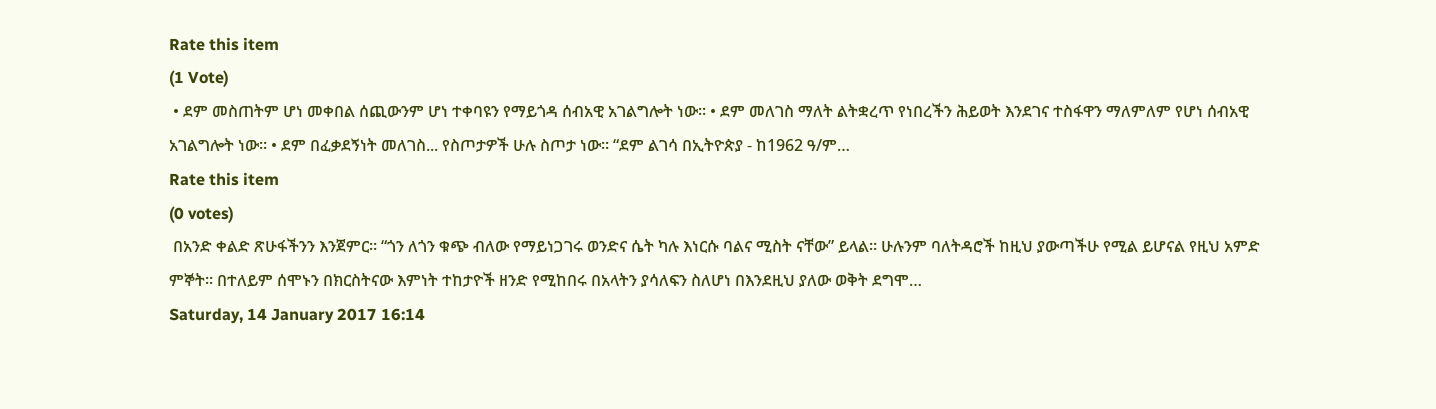Rate this item
(1 Vote)
 • ደም መስጠትም ሆነ መቀበል ሰጪውንም ሆነ ተቀባዩን የማይጎዳ ሰብአዊ አገልግሎት ነው። • ደም መለገስ ማለት ልትቋረጥ የነበረችን ሕይወት እንደገና ተስፋዋን ማለምለም የሆነ ሰብአዊ አገልግሎት ነው። • ደም በፈቃደኝነት መለገስ... የስጦታዎች ሁሉ ስጦታ ነው። “ደም ልገሳ በኢትዮጵያ - ከ1962 ዓ/ም…
Rate this item
(0 votes)
 በአንድ ቀልድ ጽሁፋችንን እንጀምር። “ጎን ለጎን ቁጭ ብለው የማይነጋገሩ ወንድና ሴት ካሉ እነርሱ ባልና ሚስት ናቸው” ይላል። ሁሉንም ባለትዳሮች ከዚህ ያውጣችሁ የሚል ይሆናል የዚህ አምድ ምኞት። በተለይም ሰሞኑን በክርስትናው እምነት ተከታዮች ዘንድ የሚከበሩ በአላትን ያሳለፍን ስለሆነ በእንደዚህ ያለው ወቅት ደግሞ…
Saturday, 14 January 2017 16:14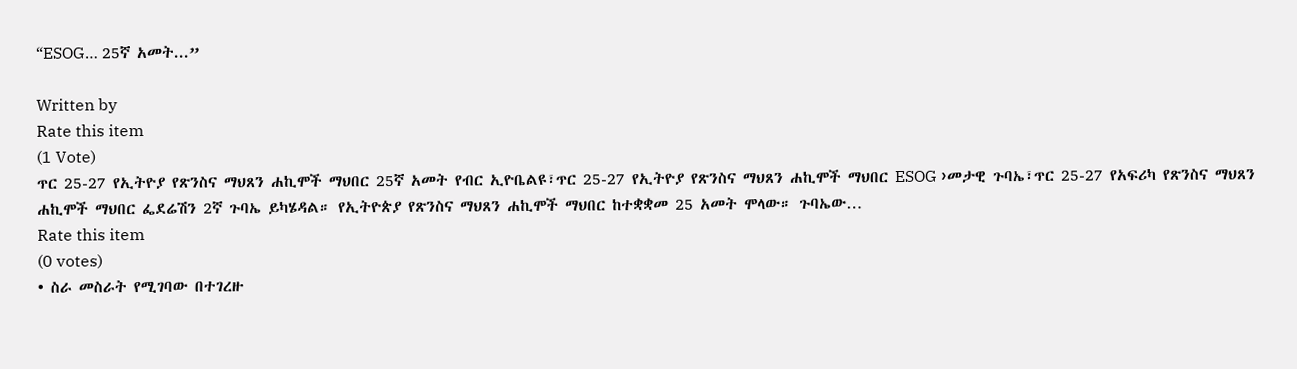“ESOG… 25ኛ አመት...”

Written by
Rate this item
(1 Vote)
ጥር 25-27 የኢትዮያ የጽንስና ማህጸን ሐኪሞች ማህበር 25ኛ አመት የብር ኢዮቤልዩ፣ጥር 25-27 የኢትዮያ የጽንስና ማህጸን ሐኪሞች ማህበር ESOG ›መታዊ ጉባኤ፣ጥር 25-27 የአፍሪካ የጽንስና ማህጸን ሐኪሞች ማህበር ፌደሬሽን 2ኛ ጉባኤ ይካሄዳል። የኢትዮጵያ የጽንስና ማህጸን ሐኪሞች ማህበር ከተቋቋመ 25 አመት ሞላው። ጉባኤው…
Rate this item
(0 votes)
• ስራ መስራት የሚገባው በተገረዙ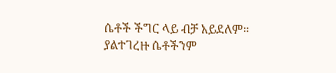ሴቶች ችግር ላይ ብቻ አይደለም። ያልተገረዙ ሴቶችንም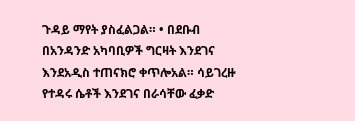ጉዳይ ማየት ያስፈልጋል። • በደቡብ በአንዳንድ አካባቢዎች ግርዛት እንደገና እንደአዲስ ተጠናክሮ ቀጥሎአል። ሳይገረዙ የተዳሩ ሴቶች እንደገና በራሳቸው ፈቃድ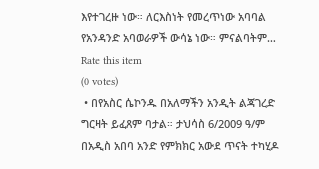እየተገረዙ ነው። ለርእስነት የመረጥነው አባባል የአንዳንድ አባወራዎች ውሳኔ ነው። ምናልባትም…
Rate this item
(0 votes)
 • በየአስር ሴኮንዱ በአለማችን አንዲት ልጃገረድ ግርዛት ይፈጸም ባታል። ታህሳስ 6/2009 ዓ/ም በአዲስ አበባ አንድ የምክክር አውደ ጥናት ተካሂዶ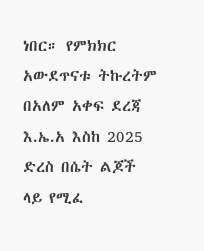ነበር። የምክክር አውደጥናቱ ትኩረትም በአለም አቀፍ ደረጃ እ.ኤ.አ እስከ 2025 ድረስ በሴት ልጆች ላይ የሚፈ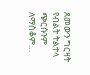ጸመውን ግርዛት የብልት ትልተላ ጭርሱንም ለማስቆም…